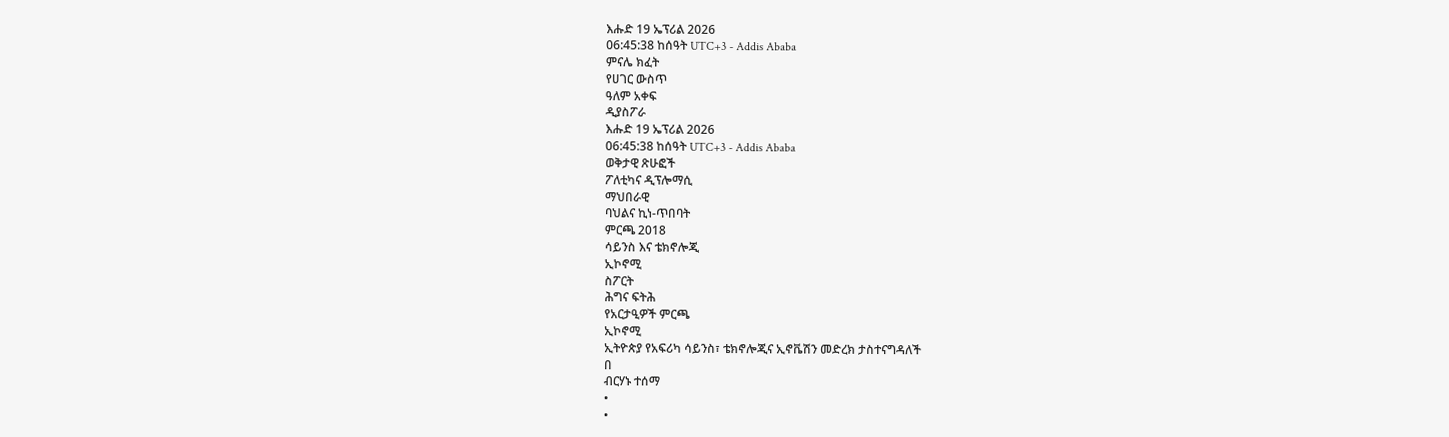እሑድ 19 ኤፕሪል 2026
06:45:38 ከሰዓት UTC+3 - Addis Ababa
ምናሌ ክፈት
የሀገር ውስጥ
ዓለም አቀፍ
ዲያስፖራ
እሑድ 19 ኤፕሪል 2026
06:45:38 ከሰዓት UTC+3 - Addis Ababa
ወቅታዊ ጽሁፎች
ፖለቲካና ዲፕሎማሲ
ማህበራዊ
ባህልና ኪነ-ጥበባት
ምርጫ 2018
ሳይንስ እና ቴክኖሎጂ
ኢኮኖሚ
ስፖርት
ሕግና ፍትሕ
የአርታዒዎች ምርጫ
ኢኮኖሚ
ኢትዮጵያ የአፍሪካ ሳይንስ፣ ቴክኖሎጂና ኢኖቬሽን መድረክ ታስተናግዳለች
በ
ብርሃኑ ተሰማ
•
•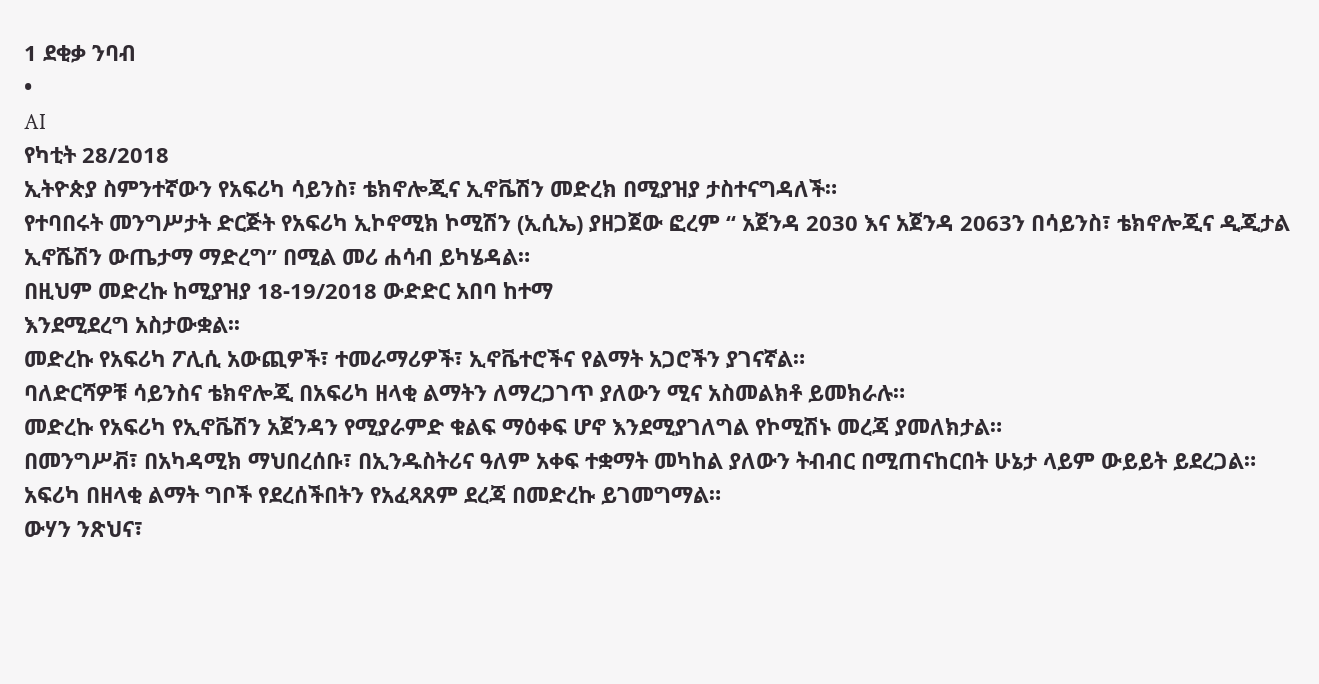1 ደቂቃ ንባብ
•
AI
የካቲት 28/2018
ኢትዮጵያ ስምንተኛውን የአፍሪካ ሳይንስ፣ ቴክኖሎጂና ኢኖቬሽን መድረክ በሚያዝያ ታስተናግዳለች።
የተባበሩት መንግሥታት ድርጅት የአፍሪካ ኢኮኖሚክ ኮሚሽን (ኢሲኤ) ያዘጋጀው ፎረም “ አጀንዳ 2030 እና አጀንዳ 2063ን በሳይንስ፣ ቴክኖሎጂና ዲጂታል ኢኖሼሽን ውጤታማ ማድረግ” በሚል መሪ ሐሳብ ይካሄዳል።
በዚህም መድረኩ ከሚያዝያ 18-19/2018 ውድድር አበባ ከተማ
እንደሚደረግ አስታውቋል፡፡
መድረኩ የአፍሪካ ፖሊሲ አውጪዎች፣ ተመራማሪዎች፣ ኢኖቬተሮችና የልማት አጋሮችን ያገናኛል።
ባለድርሻዎቹ ሳይንስና ቴክኖሎጂ በአፍሪካ ዘላቂ ልማትን ለማረጋገጥ ያለውን ሚና አስመልክቶ ይመክራሉ።
መድረኩ የአፍሪካ የኢኖቬሽን አጀንዳን የሚያራምድ ቁልፍ ማዕቀፍ ሆኖ እንደሚያገለግል የኮሚሽኑ መረጃ ያመለክታል።
በመንግሥቭ፣ በአካዳሚክ ማህበረሰቡ፣ በኢንዱስትሪና ዓለም አቀፍ ተቋማት መካከል ያለውን ትብብር በሚጠናከርበት ሁኔታ ላይም ውይይት ይደረጋል።
አፍሪካ በዘላቂ ልማት ግቦች የደረሰችበትን የአፈጻጸም ደረጃ በመድረኩ ይገመግማል።
ውሃን ንጽህና፣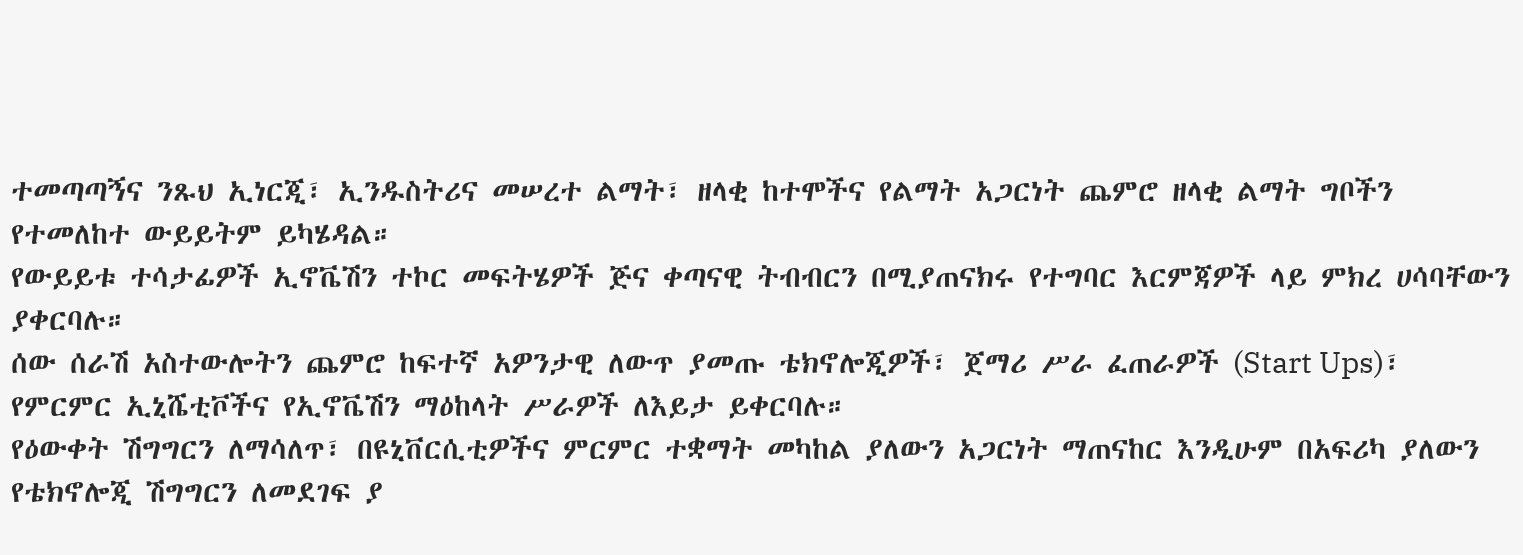ተመጣጣኝና ንጹህ ኢነርጂ፣ ኢንዱስትሪና መሠረተ ልማት፣ ዘላቂ ከተሞችና የልማት አጋርነት ጨምሮ ዘላቂ ልማት ግቦችን የተመለከተ ውይይትም ይካሄዳል።
የውይይቱ ተሳታፊዎች ኢኖቬሽን ተኮር መፍትሄዎች ጅና ቀጣናዊ ትብብርን በሚያጠናክሩ የተግባር እርምጃዎች ላይ ምክረ ሀሳባቸውን ያቀርባሉ።
ሰው ሰራሽ አስተውሎትን ጨምሮ ከፍተኛ አዎንታዊ ለውጥ ያመጡ ቴክኖሎጂዎች፣ ጀማሪ ሥራ ፈጠራዎች (Start Ups)፣ የምርምር ኢኒሼቲቮችና የኢኖቬሽን ማዕከላት ሥራዎች ለእይታ ይቀርባሉ።
የዕውቀት ሽግግርን ለማሳለጥ፣ በዩኒቨርሲቲዎችና ምርምር ተቋማት መካከል ያለውን አጋርነት ማጠናከር እንዲሁም በአፍሪካ ያለውን የቴክኖሎጂ ሽግግርን ለመደገፍ ያ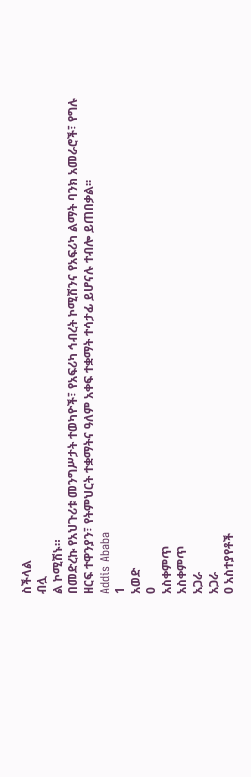ስችላል
ብሏ
ል ኮሚሽኑ።
በመድረኩ የአህጉሪቱ መንግሥታት ተወካዮች፣ የአፍሪካ ኅብረት ኮሚሽንና የአፍሪካ ልማት ባንክ አመራሮች፣ የግሉ ዘርፍ ተዋንያን፣ የትምህርት ተቋማትና ዓለም አቀፍ ተቋማት ተሳታፊ ይሆናሉ ተብሎ ይጠበቃል፡፡
Addis Ababa
1
አወድ
0
አስቀምጥ
አስቀምጥ
አጋራ
አጋራ
0 አስተያየቶች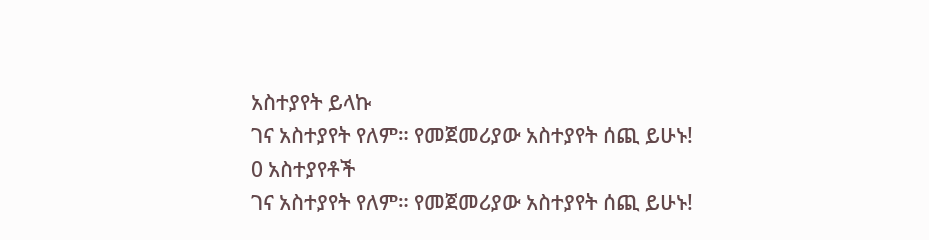አስተያየት ይላኩ
ገና አስተያየት የለም። የመጀመሪያው አስተያየት ሰጪ ይሁኑ!
0 አስተያየቶች
ገና አስተያየት የለም። የመጀመሪያው አስተያየት ሰጪ ይሁኑ!